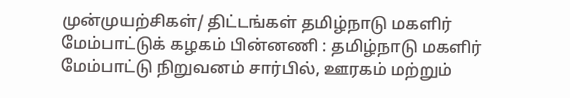முன்முயற்சிகள்/ திட்டங்கள் தமிழ்நாடு மகளிர் மேம்பாட்டுக் கழகம் பின்னணி : தமிழ்நாடு மகளிர் மேம்பாட்டு நிறுவனம் சார்பில், ஊரகம் மற்றும்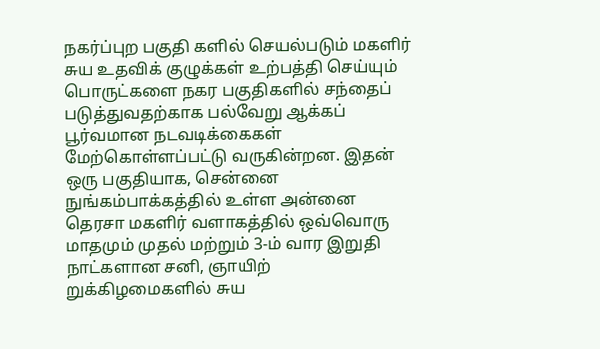நகர்ப்புற பகுதி களில் செயல்படும் மகளிர் சுய உதவிக் குழுக்கள் உற்பத்தி செய்யும் பொருட்களை நகர பகுதிகளில் சந்தைப் படுத்துவதற்காக பல்வேறு ஆக்கப் பூர்வமான நடவடிக்கைகள் மேற்கொள்ளப்பட்டு வருகின்றன. இதன் ஒரு பகுதியாக, சென்னை நுங்கம்பாக்கத்தில் உள்ள அன்னை தெரசா மகளிர் வளாகத்தில் ஒவ்வொரு மாதமும் முதல் மற்றும் 3-ம் வார இறுதி நாட்களான சனி, ஞாயிற் றுக்கிழமைகளில் சுய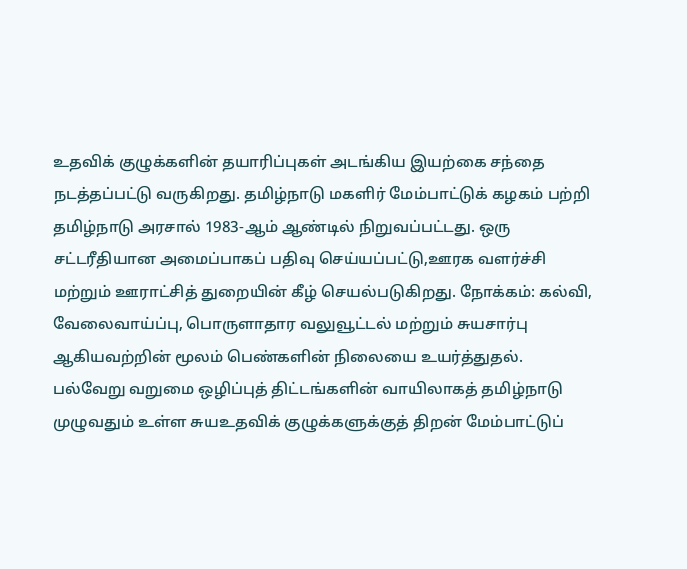உதவிக் குழுக்களின் தயாரிப்புகள் அடங்கிய இயற்கை சந்தை நடத்தப்பட்டு வருகிறது. தமிழ்நாடு மகளிர் மேம்பாட்டுக் கழகம் பற்றி தமிழ்நாடு அரசால் 1983-ஆம் ஆண்டில் நிறுவப்பட்டது. ஒரு சட்டரீதியான அமைப்பாகப் பதிவு செய்யப்பட்டு,ஊரக வளர்ச்சி மற்றும் ஊராட்சித் துறையின் கீழ் செயல்படுகிறது. நோக்கம்: கல்வி, வேலைவாய்ப்பு, பொருளாதார வலுவூட்டல் மற்றும் சுயசார்பு ஆகியவற்றின் மூலம் பெண்களின் நிலையை உயர்த்துதல். பல்வேறு வறுமை ஒழிப்புத் திட்டங்களின் வாயிலாகத் தமிழ்நாடு முழுவதும் உள்ள சுயஉதவிக் குழுக்களுக்குத் திறன் மேம்பாட்டுப்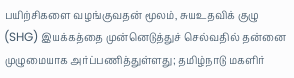பயிற்சிகளை வழங்குவதன் மூலம், சுயஉதவிக் குழு (SHG) இயக்கத்தை முன்னெடுத்துச் செல்வதில் தன்னை முழுமையாக அர்ப்பணித்துள்ளது; தமிழ்நாடு மகளிர்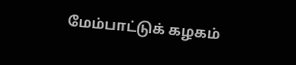மேம்பாட்டுக் கழகம்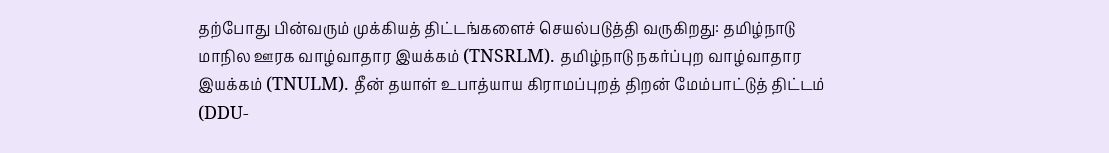தற்போது பின்வரும் முக்கியத் திட்டங்களைச் செயல்படுத்தி வருகிறது: தமிழ்நாடு மாநில ஊரக வாழ்வாதார இயக்கம் (TNSRLM). தமிழ்நாடு நகர்ப்புற வாழ்வாதார இயக்கம் (TNULM). தீன் தயாள் உபாத்யாய கிராமப்புறத் திறன் மேம்பாட்டுத் திட்டம் (DDU-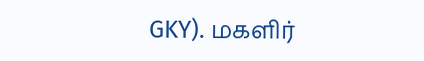GKY). மகளிர்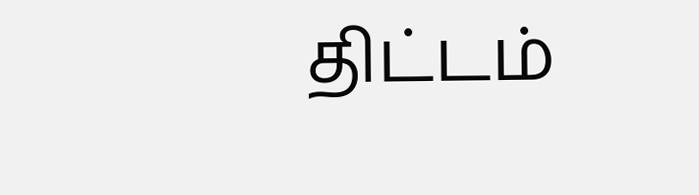திட்டம்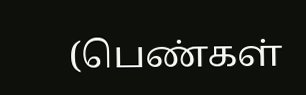(பெண்கள்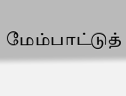மேம்பாட்டுத்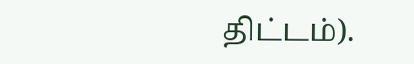திட்டம்).